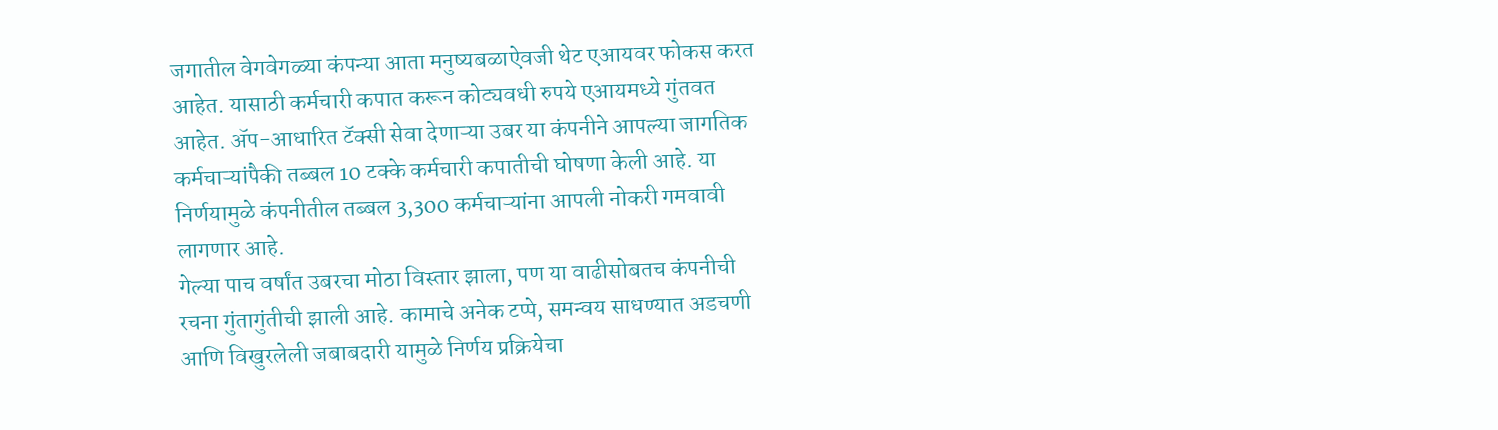जगातील वेगवेगळ्या कंपन्या आता मनुष्यबळाऐवजी थेट एआयवर फोकस करत आहेत. यासाठी कर्मचारी कपात करून कोट्यवधी रुपये एआयमध्ये गुंतवत आहेत. ॲप-आधारित टॅक्सी सेवा देणाऱ्या उबर या कंपनीने आपल्या जागतिक कर्मचाऱ्यांपैकी तब्बल 10 टक्के कर्मचारी कपातीची घोषणा केली आहे. या निर्णयामुळे कंपनीतील तब्बल 3,300 कर्मचाऱ्यांना आपली नोकरी गमवावी लागणार आहे.
गेल्या पाच वर्षांत उबरचा मोठा विस्तार झाला, पण या वाढीसोबतच कंपनीची रचना गुंतागुंतीची झाली आहे. कामाचे अनेक टप्पे, समन्वय साधण्यात अडचणी आणि विखुरलेली जबाबदारी यामुळे निर्णय प्रक्रियेचा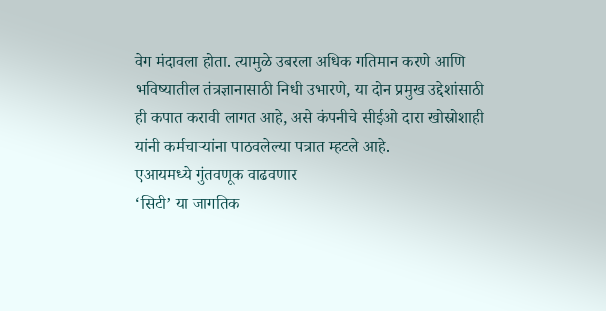वेग मंदावला होता. त्यामुळे उबरला अधिक गतिमान करणे आणि भविष्यातील तंत्रज्ञानासाठी निधी उभारणे, या दोन प्रमुख उद्देशांसाठी ही कपात करावी लागत आहे, असे कंपनीचे सीईओ दारा खोस्रोशाही यांनी कर्मचाऱ्यांना पाठवलेल्या पत्रात म्हटले आहे.
एआयमध्ये गुंतवणूक वाढवणार
‘सिटी’ या जागतिक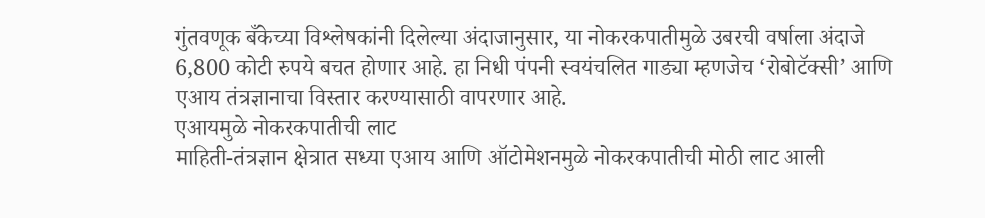गुंतवणूक बँकेच्या विश्लेषकांनी दिलेल्या अंदाजानुसार, या नोकरकपातीमुळे उबरची वर्षाला अंदाजे 6,800 कोटी रुपये बचत होणार आहे. हा निधी पंपनी स्वयंचलित गाड्या म्हणजेच ‘रोबोटॅक्सी’ आणि एआय तंत्रज्ञानाचा विस्तार करण्यासाठी वापरणार आहे.
एआयमुळे नोकरकपातीची लाट
माहिती-तंत्रज्ञान क्षेत्रात सध्या एआय आणि ऑटोमेशनमुळे नोकरकपातीची मोठी लाट आली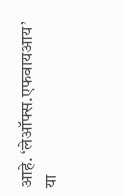आहे. ‘लेऑफ्स.एफवायआय’ या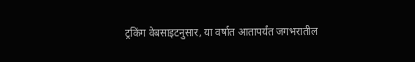ट्रकिंग वेबसाइटनुसार, या वर्षात आतापर्यंत जगभरातील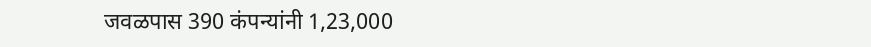जवळपास 390 कंपन्यांनी 1,23,000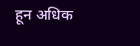हून अधिक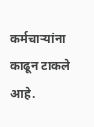कर्मचाऱ्यांना काढून टाकले आहे.